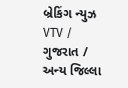બ્રેકિંગ ન્યુઝ
VTV / ગુજરાત / અન્ય જિલ્લા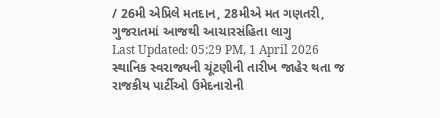/ 26મી એપ્રિલે મતદાન, 28મીએ મત ગણતરી, ગુજરાતમાં આજથી આચારસંહિતા લાગુ
Last Updated: 05:29 PM, 1 April 2026
સ્થાનિક સ્વરાજ્યની ચૂંટણીની તારીખ જાહેર થતા જ રાજકીય પાર્ટીઓ ઉમેદનારોની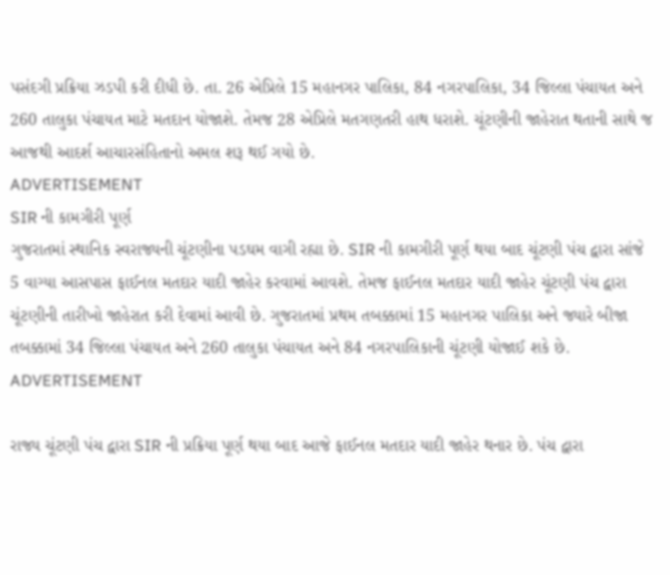પસંદગી પ્રક્રિયા ઝડપી કરી દીધી છે. તા. 26 એપ્રિલે 15 મહાનગર પાલિકા, 84 નગરપાલિકા, 34 જિલ્લા પંચાયત અને 260 તાલુકા પંચાયત માટે મતદાન યોજાશે. તેમજ 28 એપ્રિલે મતગણતરી હાથ ધરાશે. ચૂંટણીની જાહેરાત થતાની સાથે જ આજથી આદર્શ આચારસંહિતાનો અમલ શરૂ થઈ ગયો છે.
ADVERTISEMENT
SIR ની કામગીરી પૂર્ણ
ગુજરાતમાં સ્થાનિક સ્વરાજ્યની ચૂંટણીના પડઘમ વાગી રહ્યા છે. SIR ની કામગીરી પૂર્ણ થયા બાદ ચૂંટણી પંચ દ્વારા સાંજે 5 વાગ્યા આસપાસ ફાઈનલ મતદાર યાદી જાહેર કરવામાં આવશે. તેમજ ફાઈનલ મતદાર યાદી જાહેર ચૂંટણી પંચ દ્વારા ચૂંટણીની તારીખો જાહેરાત કરી દેવામાં આવી છે. ગુજરાતમાં પ્રથમ તબક્કામાં 15 મહાનગર પાલિકા અને જ્યારે બીજા તબક્કામાં 34 જિલ્લા પંચાયત અને 260 તાલુકા પંચાયત અને 84 નગરપાલિકાની ચૂંટણી યોજાઈ શકે છે.
ADVERTISEMENT

રાજ્ય ચૂંટણી પંચ દ્વારા SIR ની પ્રક્રિયા પૂર્ણ થયા બાદ આજે ફાઈનલ મતદાર યાદી જાહેર થનાર છે. પંચ દ્વારા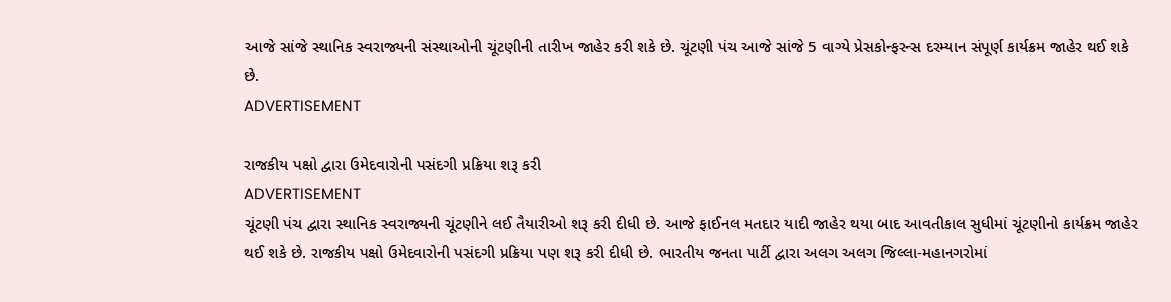આજે સાંજે સ્થાનિક સ્વરાજ્યની સંસ્થાઓની ચૂંટણીની તારીખ જાહેર કરી શકે છે. ચૂંટણી પંચ આજે સાંજે 5 વાગ્યે પ્રેસકોન્ફરન્સ દરમ્યાન સંપૂર્ણ કાર્યક્રમ જાહેર થઈ શકે છે.
ADVERTISEMENT

રાજકીય પક્ષો દ્વારા ઉમેદવારોની પસંદગી પ્રક્રિયા શરૂ કરી
ADVERTISEMENT
ચૂંટણી પંચ દ્વારા સ્થાનિક સ્વરાજ્યની ચૂંટણીને લઈ તૈયારીઓ શરૂ કરી દીધી છે. આજે ફાઈનલ મતદાર યાદી જાહેર થયા બાદ આવતીકાલ સુધીમાં ચૂંટણીનો કાર્યક્રમ જાહેર થઈ શકે છે. રાજકીય પક્ષો ઉમેદવારોની પસંદગી પ્રક્રિયા પણ શરૂ કરી દીધી છે. ભારતીય જનતા પાર્ટી દ્વારા અલગ અલગ જિલ્લા-મહાનગરોમાં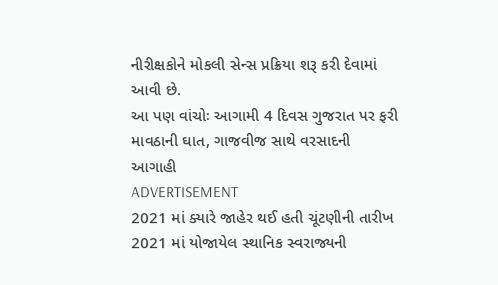નીરીક્ષકોને મોકલી સેન્સ પ્રક્રિયા શરૂ કરી દેવામાં આવી છે.
આ પણ વાંચોઃ આગામી 4 દિવસ ગુજરાત પર ફરી માવઠાની ઘાત, ગાજવીજ સાથે વરસાદની આગાહી
ADVERTISEMENT
2021 માં ક્યારે જાહેર થઈ હતી ચૂંટણીની તારીખ
2021 માં યોજાયેલ સ્થાનિક સ્વરાજ્યની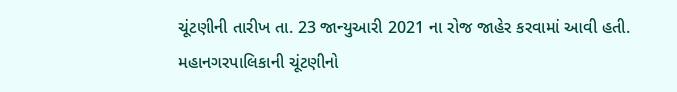ચૂંટણીની તારીખ તા. 23 જાન્યુઆરી 2021 ના રોજ જાહેર કરવામાં આવી હતી. મહાનગરપાલિકાની ચૂંટણીનો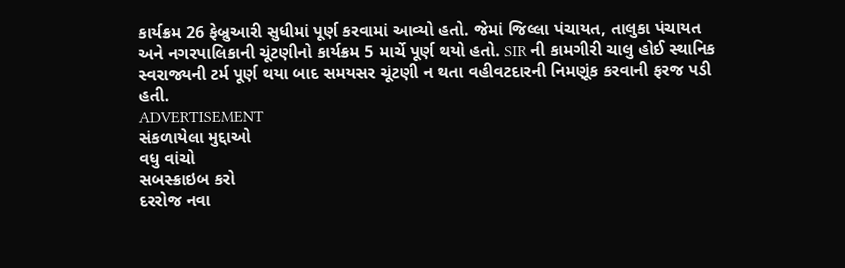કાર્યક્રમ 26 ફેબ્રુઆરી સુધીમાં પૂર્ણ કરવામાં આવ્યો હતો. જેમાં જિલ્લા પંચાયત, તાલુકા પંચાયત અને નગરપાલિકાની ચૂંટણીનો કાર્યક્રમ 5 માર્ચે પૂર્ણ થયો હતો. SIR ની કામગીરી ચાલુ હોઈ સ્થાનિક સ્વરાજ્યની ટર્મ પૂર્ણ થયા બાદ સમયસર ચૂંટણી ન થતા વહીવટદારની નિમણૂંક કરવાની ફરજ પડી હતી.
ADVERTISEMENT
સંકળાયેલા મુદ્દાઓ
વધુ વાંચો
સબસ્ક્રાઇબ કરો
દરરોજ નવા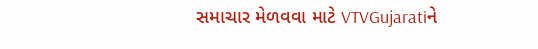સમાચાર મેળવવા માટે VTVGujaratiને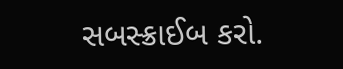સબસ્ક્રાઈબ કરો.